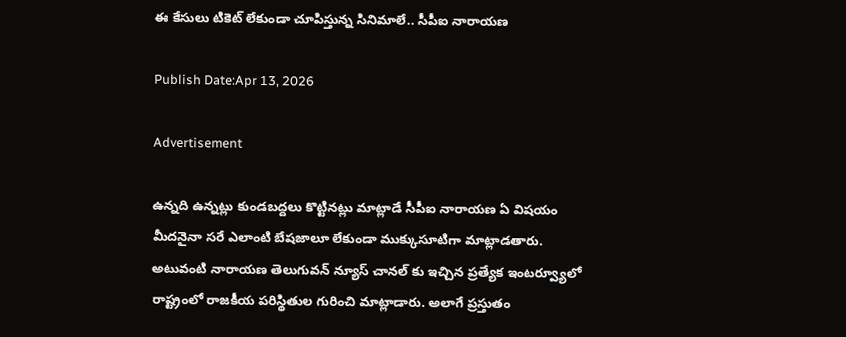ఈ కేసులు టికెట్ లేకుండా చూపిస్తున్న సినిమాలే.. సీపీఐ నారాయణ

Publish Date:Apr 13, 2026

Advertisement

ఉన్నది ఉన్నట్లు కుండబద్దలు కొట్టినట్లు మాట్లాడే సీపీఐ నారాయణ ఏ విషయం మీదనైనా సరే ఎలాంటి బేషజాలూ లేకుండా ముక్కుసూటిగా మాట్లాడతారు. అటువంటి నారాయణ తెలుగువన్ న్యూస్ చానల్ కు ఇచ్చిన ప్రత్యేక ఇంటర్వ్యూలో రాష్ట్రంలో రాజకీయ పరిస్థితుల గురించి మాట్లాడారు. అలాగే ప్రస్తుతం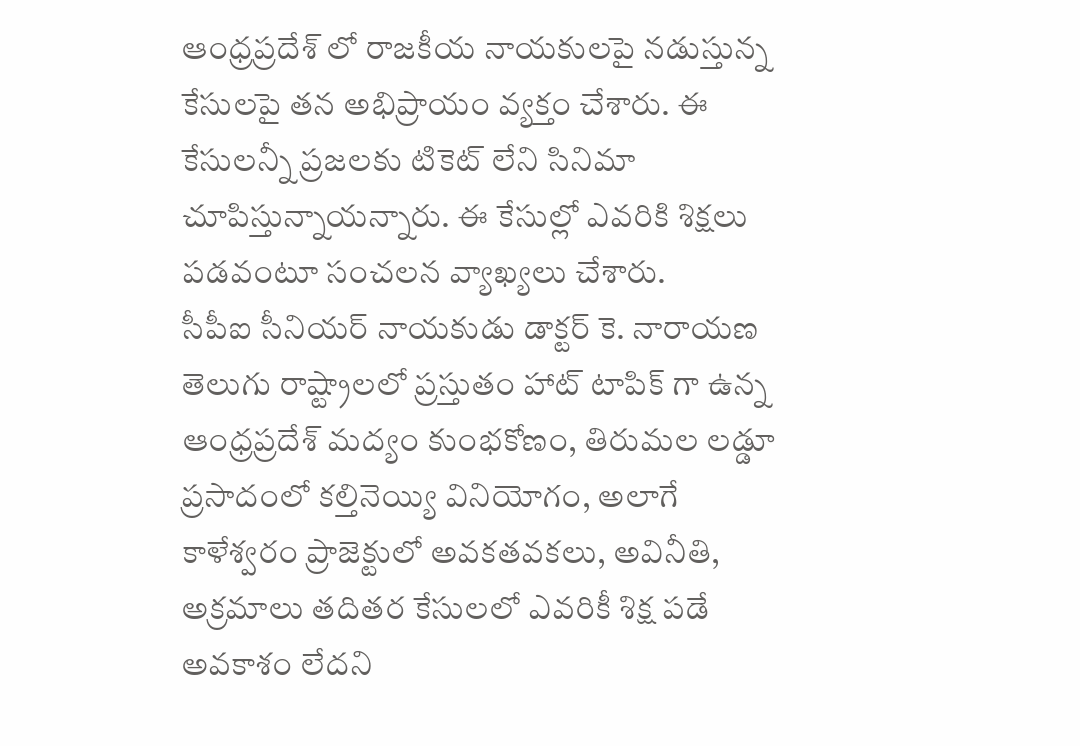ఆంధ్రప్రదేశ్ లో రాజకీయ నాయకులపై నడుస్తున్న కేసులపై తన అభిప్రాయం వ్యక్తం చేశారు. ఈ కేసులన్నీ ప్రజలకు టికెట్ లేని సినిమా చూపిస్తున్నాయన్నారు. ఈ కేసుల్లో ఎవరికి శిక్షలు పడవంటూ సంచలన వ్యాఖ్యలు చేశారు.
సీపీఐ సీనియర్ నాయకుడు డాక్టర్ కె. నారాయణ  తెలుగు రాష్ట్రాలలో ప్రస్తుతం హాట్ టాపిక్ గా ఉన్న ఆంధ్రప్రదేశ్ మద్యం కుంభకోణం, తిరుమల లడ్డూ ప్రసాదంలో కల్తినెయ్యి వినియోగం, అలాగే కాళేశ్వరం ప్రాజెక్టులో అవకతవకలు, అవినీతి, అక్రమాలు తదితర కేసులలో ఎవరికీ శిక్ష పడే అవకాశం లేదని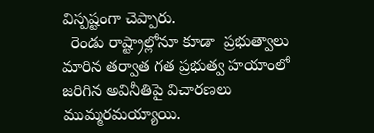విస్పష్టంగా చెప్పారు.
  రెండు రాష్ట్రాల్లోనూ కూడా  ప్రభుత్వాలు మారిన తర్వాత గత ప్రభుత్వ హయాంలో జరిగిన అవినీతిపై విచారణలు ముమ్మరమయ్యాయి.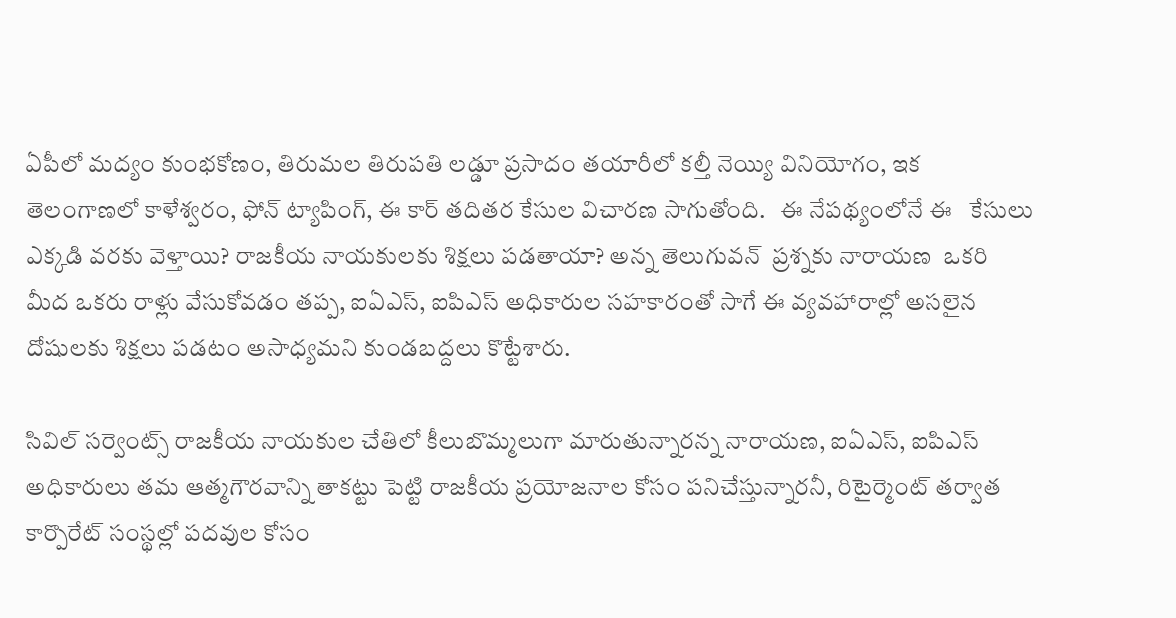ఏపీలో మద్యం కుంభకోణం, తిరుమల తిరుపతి లడ్డూ ప్రసాదం తయారీలో కల్తీ నెయ్యి వినియోగం, ఇక తెలంగాణలో కాళేశ్వరం, ఫోన్ ట్యాపింగ్, ఈ కార్ తదితర కేసుల విచారణ సాగుతోంది.   ఈ నేపథ్యంలోనే ఈ   కేసులు ఎక్కడి వరకు వెళ్తాయి? రాజకీయ నాయకులకు శిక్షలు పడతాయా? అన్న తెలుగువన్  ప్రశ్నకు నారాయణ  ఒకరి మీద ఒకరు రాళ్లు వేసుకోవడం తప్ప, ఐఏఎస్, ఐపిఎస్ అధికారుల సహకారంతో సాగే ఈ వ్యవహారాల్లో అసలైన దోషులకు శిక్షలు పడటం అసాధ్యమని కుండబద్దలు కొట్టేశారు.

సివిల్ సర్వెంట్స్ రాజకీయ నాయకుల చేతిలో కీలుబొమ్మలుగా మారుతున్నారన్న నారాయణ, ఐఏఎస్, ఐపిఎస్ అధికారులు తమ ఆత్మగౌరవాన్ని తాకట్టు పెట్టి రాజకీయ ప్రయోజనాల కోసం పనిచేస్తున్నారనీ, రిటైర్మెంట్ తర్వాత కార్పొరేట్ సంస్థల్లో పదవుల కోసం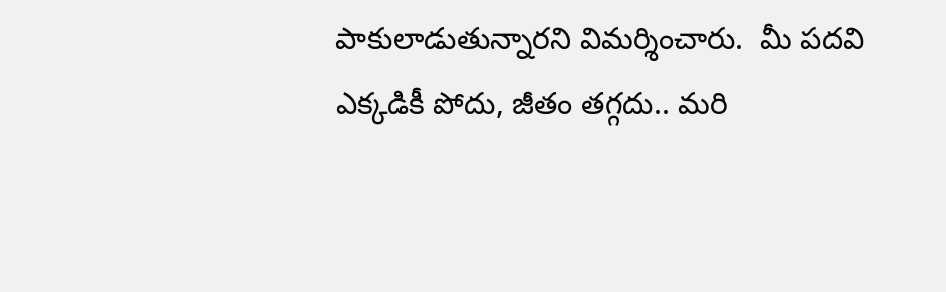పాకులాడుతున్నారని విమర్శించారు.  మీ పదవి ఎక్కడికీ పోదు, జీతం తగ్గదు.. మరి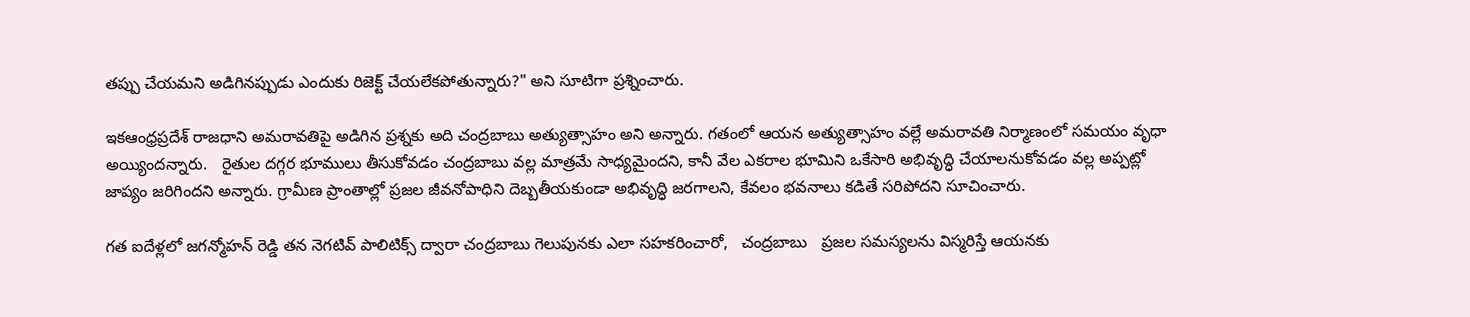తప్పు చేయమని అడిగినప్పుడు ఎందుకు రిజెక్ట్ చేయలేకపోతున్నారు?" అని సూటిగా ప్రశ్నించారు.

ఇకఆంధ్రప్రదేశ్ రాజధాని అమరావతిపై అడిగిన ప్రశ్నకు అది చంద్రబాబు అత్యుత్సాహం అని అన్నారు. గతంలో ఆయన అత్యుత్సాహం వల్లే అమరావతి నిర్మాణంలో సమయం వృధా అయ్యిందన్నారు.   రైతుల దగ్గర భూములు తీసుకోవడం చంద్రబాబు వల్ల మాత్రమే సాధ్యమైందని, కానీ వేల ఎకరాల భూమిని ఒకేసారి అభివృద్ధి చేయాలనుకోవడం వల్ల అప్పట్లో జాప్యం జరిగిందని అన్నారు. గ్రామీణ ప్రాంతాల్లో ప్రజల జీవనోపాధిని దెబ్బతీయకుండా అభివృద్ధి జరగాలని, కేవలం భవనాలు కడితే సరిపోదని సూచించారు.

గత ఐదేళ్లలో జగన్మోహన్ రెడ్డి తన నెగటివ్ పాలిటిక్స్ ద్వారా చంద్రబాబు గెలుపునకు ఎలా సహకరించారో,   చంద్రబాబు   ప్రజల సమస్యలను విస్మరిస్తే ఆయనకు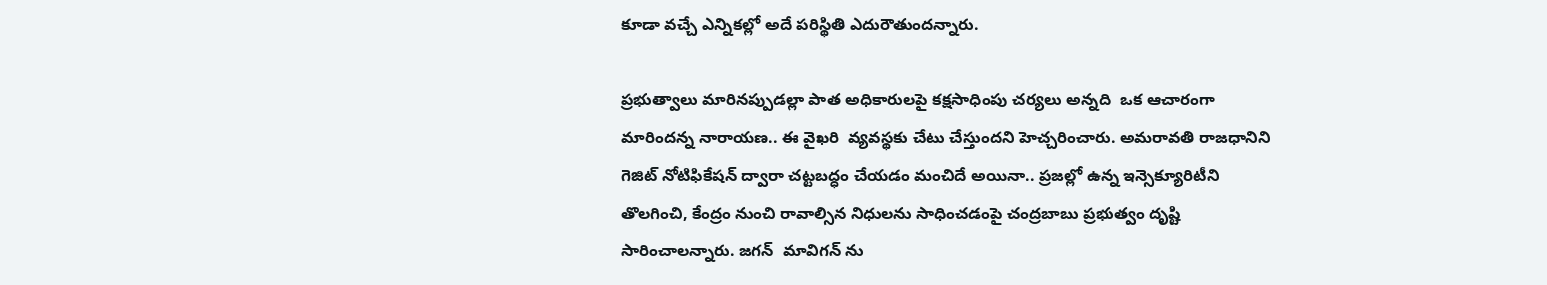కూడా వచ్చే ఎన్నికల్లో అదే పరిస్థితి ఎదురౌతుందన్నారు.

ప్రభుత్వాలు మారినప్పుడల్లా పాత అధికారులపై కక్షసాధింపు చర్యలు అన్నది  ఒక ఆచారంగా మారిందన్న నారాయణ.. ఈ వైఖరి  వ్యవస్థకు చేటు చేస్తుందని హెచ్చరించారు. అమరావతి రాజధానిని గెజిట్ నోటిఫికేషన్ ద్వారా చట్టబద్ధం చేయడం మంచిదే అయినా.. ప్రజల్లో ఉన్న ఇన్సెక్యూరిటీని తొలగించి, కేంద్రం నుంచి రావాల్సిన నిధులను సాధించడంపై చంద్రబాబు ప్రభుత్వం దృష్టి సారించాలన్నారు. జగన్  మావిగన్ ను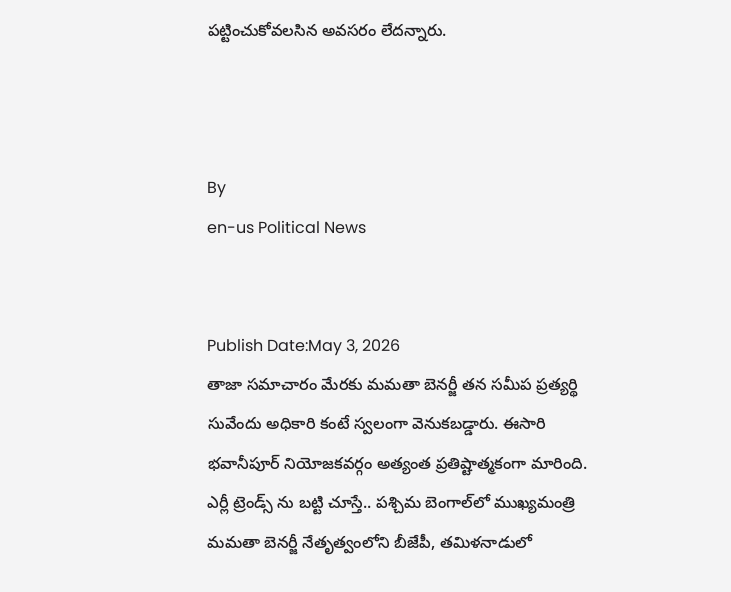పట్టించుకోవలసిన అవసరం లేదన్నారు.



By
en-us Political News


Publish Date:May 3, 2026
తాజా సమాచారం మేరకు మమతా బెనర్జీ తన సమీప ప్రత్యర్థి సువేందు అధికారి కంటే స్వలంగా వెనుకబడ్డారు. ఈసారి భవానీపూర్ నియోజకవర్గం అత్యంత ప్రతిష్టాత్మకంగా మారింది.
ఎర్లీ ట్రెండ్స్ ను బట్టి చూస్తే.. పశ్చిమ బెంగాల్‌లో ముఖ్యమంత్రి మమతా బెనర్జీ నేతృత్వంలోని బీజేపీ, తమిళనాడులో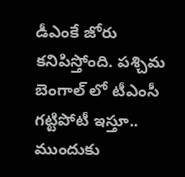డీఎంకే జోరు కనిపిస్తోంది. పశ్చిమ బెంగాల్ లో టీఎంసీ గట్టిపోటీ ఇస్తూ.. ముందుకు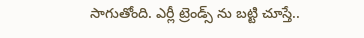సాగుతోంది. ఎర్లీ ట్రెండ్స్ ను బట్టి చూస్తే..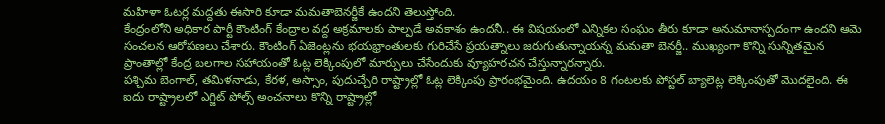మహిళా ఓటర్ల మద్దతు ఈసారి కూడా మమతాబెనర్జీకే ఉందని తెలుస్తోంది.
కేంద్రంలోని అధికార పార్టీ కౌంటింగ్ కేంద్రాల వద్ద అక్రమాలకు పాల్పడే అవకాశం ఉందనీ.. ఈ విషయంలో ఎన్నికల సంఘం తీరు కూడా అనుమానాస్పదంగా ఉందని ఆమె సంచలన ఆరోపణలు చేశారు. కౌంటింగ్ ఏజెంట్లను భయభ్రాంతులకు గురిచేసే ప్రయత్నాలు జరుగుతున్నాయన్న మమతా బెనర్జీ.. ముఖ్యంగా కొన్ని సున్నితమైన ప్రాంతాల్లో కేంద్ర బలగాల సహాయంతో ఓట్ల లెక్కింపులో మార్పులు చేసేందుకు వ్యూహరచన చేస్తున్నారన్నారు.
పశ్చిమ బెంగాల్, తమిళనాడు, కేరళ, అస్సాం, పుదుచ్చేరి రాష్ట్రాల్లో ఓట్ల లెక్కింపు ప్రారంభమైంది. ఉదయం 8 గంటలకు పోస్టల్ బ్యాలెట్ల లెక్కింపుతో మొదలైంది. ఈ ఐదు రాష్ట్రాలలో ఎగ్జిట్ పోల్స్ అంచనాలు కొన్ని రాష్ట్రాల్లో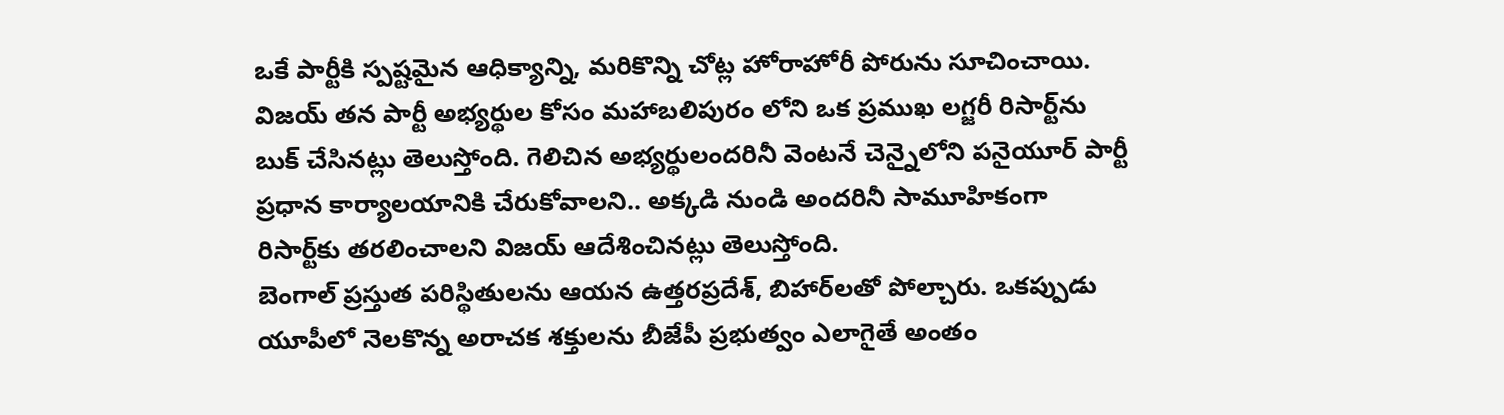ఒకే పార్టీకి స్పష్టమైన ఆధిక్యాన్ని, మరికొన్ని చోట్ల హోరాహోరీ పోరును సూచించాయి.
విజయ్ తన పార్టీ అభ్యర్థుల కోసం మహాబలిపురం లోని ఒక ప్రముఖ లగ్జరీ రిసార్ట్‌ను బుక్ చేసినట్లు తెలుస్తోంది. గెలిచిన అభ్యర్థులందరినీ వెంటనే చెన్నైలోని పనైయూర్ పార్టీ ప్రధాన కార్యాలయానికి చేరుకోవాలని.. అక్కడి నుండి అందరినీ సామూహికంగా రిసార్ట్‌కు తరలించాలని విజయ్ ఆదేశించినట్లు తెలుస్తోంది.
బెంగాల్ ప్రస్తుత పరిస్థితులను ఆయన ఉత్తరప్రదేశ్, బిహార్‌లతో పోల్చారు. ఒకప్పుడు యూపీలో నెలకొన్న అరాచక శక్తులను బీజేపీ ప్రభుత్వం ఎలాగైతే అంతం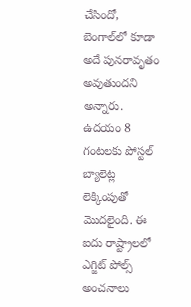చేసిందో, బెంగాల్‌లో కూడా అదే పునరావృతం అవుతుందని అన్నారు.
ఉదయం 8 గంటలకు పోస్టల్ బ్యాలెట్ల లెక్కింపుతో మొదలైంది. ఈ ఐదు రాష్ట్రాలలో ఎగ్జిట్ పోల్స్ అంచనాలు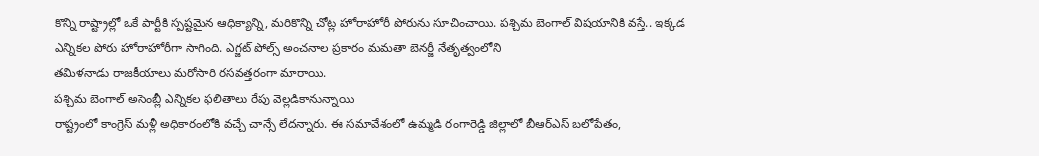కొన్ని రాష్ట్రాల్లో ఒకే పార్టీకి స్పష్టమైన ఆధిక్యాన్ని, మరికొన్ని చోట్ల హోరాహోరీ పోరును సూచించాయి. పశ్చిమ బెంగాల్ విషయానికి వస్తే.. ఇక్కడ ఎన్నికల పోరు హోరాహోరీగా సాగింది. ఎగ్జట్ పోల్స్ అంచనాల ప్రకారం మమతా బెనర్జీ నేతృత్వంలోని
తమిళనాడు రాజకీయాలు మరోసారి రసవత్తరంగా మారాయి.
పశ్చిమ బెంగాల్ అసెంబ్లీ ఎన్నికల ఫలితాలు రేపు వెల్లడికానున్నాయి
రాష్ట్రంలో కాంగ్రెస్ మళ్లీ అధికారంలోకి వచ్చే చాన్సే లేదన్నారు. ఈ సమావేశంలో ఉమ్మడి రంగారెడ్డి జిల్లాలో బీఆర్ఎస్ బ‌లోపేతం,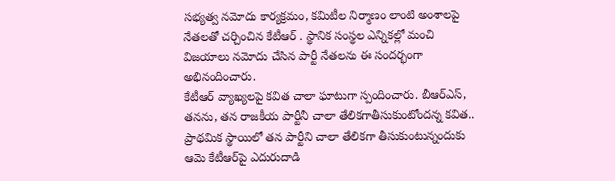స‌భ్య‌త్వ న‌మోదు కార్య‌క్ర‌మం, క‌మిటీల నిర్మాణం లాంటి అంశాల‌పై నేతలతో చర్చించిన కేటీఆర్ . స్థానిక సంస్థల ఎన్నికల్లో మంచి విజయాలు నమోదు చేసిన పార్టీ నేతలను ఈ సందర్భంగా అభినందించారు.
కేటీఆర్ వ్యాఖ్యలపై కవిత చాలా ఘాటుగా స్పందించారు. బీఆర్ఎస్, తనను, తన రాజకీయ పార్టీనీ చాలా తేలికగాతీసుకుంటోందన్న కవిత.. ప్రాథమిక స్థాయిలో తన పార్టీని చాలా తేలికగా తీసుకుంటున్నందుకు ఆమె కేటీఆర్‌పై ఎదురుదాడి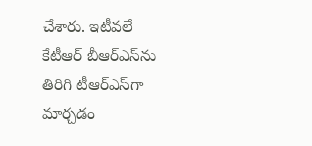చేశారు. ఇటీవలే కేటీఆర్ బీఆర్ఎస్‌ను తిరిగి టీఆర్ఎస్‌గా మార్చడం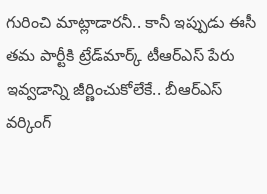గురించి మాట్లాడారనీ.. కానీ ఇప్పుడు ఈసీ తమ పార్టీకి ట్రేడ్‌మార్క్ టీఆర్ఎస్ పేరు ఇవ్వడాన్ని జీర్ణించుకోలేకే.. బీఆర్ఎస్ వర్కింగ్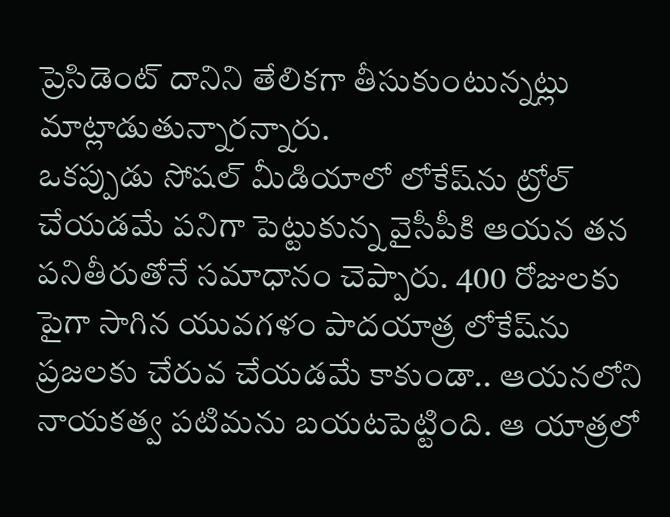ప్రెసిడెంట్ దానిని తేలికగా తీసుకుంటున్నట్లు మాట్లాడుతున్నారన్నారు.
ఒకప్పుడు సోషల్ మీడియాలో లోకేష్‌ను ట్రోల్ చేయడమే పనిగా పెట్టుకున్న వైసీపీకి ఆయన తన పనితీరుతోనే సమాధానం చెప్పారు. 400 రోజులకు పైగా సాగిన యువగళం పాదయాత్ర లోకేష్‌ను ప్రజలకు చేరువ చేయడమే కాకుండా.. ఆయనలోని నాయకత్వ పటిమను బయటపెట్టింది. ఆ యాత్రలో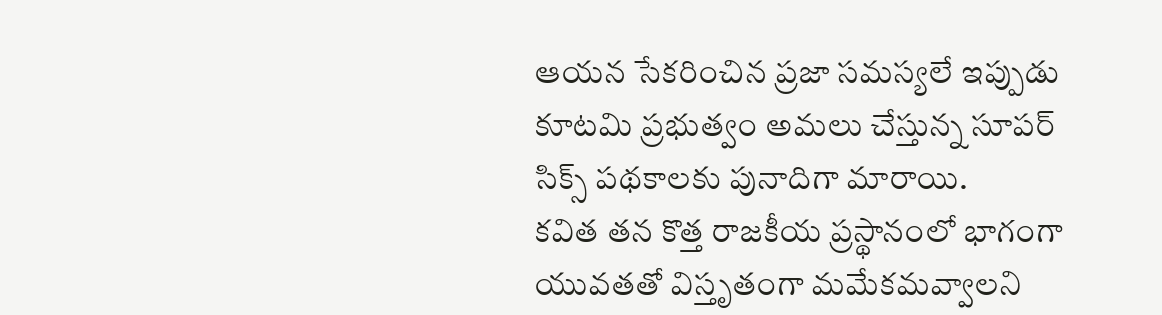ఆయన సేకరించిన ప్రజా సమస్యలే ఇప్పుడు కూటమి ప్రభుత్వం అమలు చేస్తున్న సూపర్ సిక్స్ పథకాలకు పునాదిగా మారాయి.
కవిత తన కొత్త రాజకీయ ప్రస్థానంలో భాగంగా యువతతో విస్తృతంగా మమేకమవ్వాలని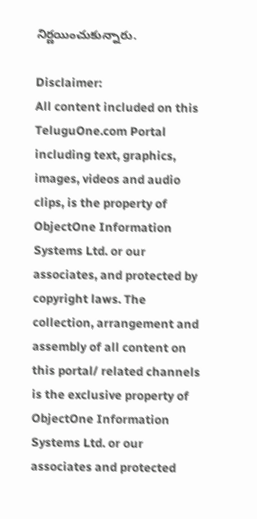నిర్ణయించుకున్నారు.

Disclaimer:
All content included on this TeluguOne.com Portal including text, graphics, images, videos and audio clips, is the property of ObjectOne Information Systems Ltd. or our associates, and protected by copyright laws. The collection, arrangement and assembly of all content on this portal/ related channels is the exclusive property of ObjectOne Information Systems Ltd. or our associates and protected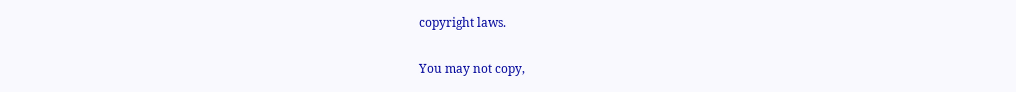copyright laws.

You may not copy,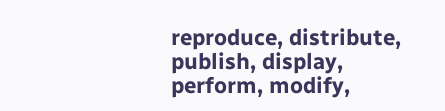reproduce, distribute, publish, display, perform, modify,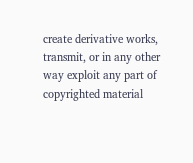create derivative works, transmit, or in any other way exploit any part of copyrighted material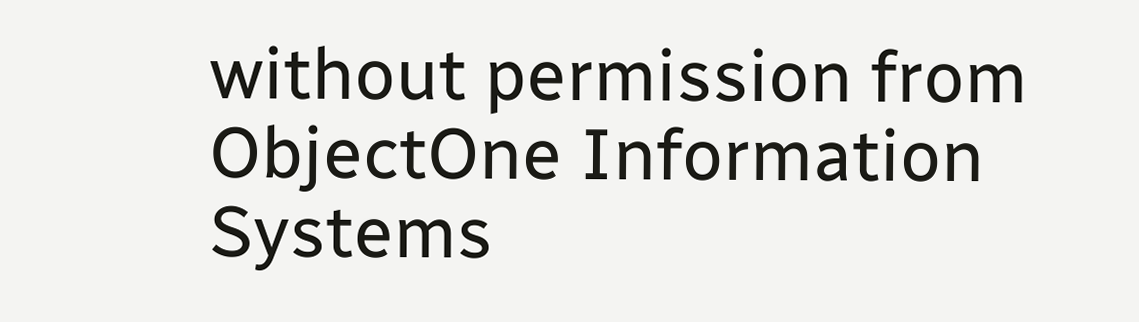without permission from ObjectOne Information Systems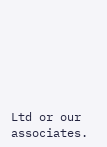Ltd or our associates.